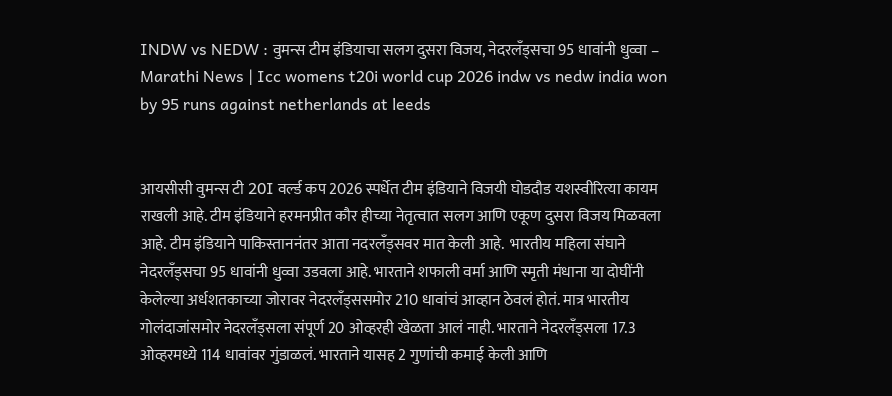INDW vs NEDW : वुमन्स टीम इंडियाचा सलग दुसरा विजय, नेदरलँड्सचा 95 धावांनी धुव्वा – Marathi News | Icc womens t20i world cup 2026 indw vs nedw india won by 95 runs against netherlands at leeds


आयसीसी वुमन्स टी 20I वर्ल्ड कप 2026 स्पर्धेत टीम इंडियाने विजयी घोडदौड यशस्वीरित्या कायम राखली आहे. टीम इंडियाने हरमनप्रीत कौर हीच्या नेतृत्वात सलग आणि एकूण दुसरा विजय मिळवला आहे. टीम इंडियाने पाकिस्ताननंतर आता नदरलँड्सवर मात केली आहे.  भारतीय महिला संघाने नेदरलँड्सचा 95 धावांनी धुव्वा उडवला आहे. भारताने शफाली वर्मा आणि स्मृती मंधाना या दोघींनी केलेल्या अर्धशतकाच्या जोरावर नेदरलँड्ससमोर 210 धावांचं आव्हान ठेवलं होतं. मात्र भारतीय गोलंदाजांसमोर नेदरलँड्सला संपूर्ण 20 ओव्हरही खेळता आलं नाही. भारताने नेदरलँड्सला 17.3 ओव्हरमध्ये 114 धावांवर गुंडाळलं. भारताने यासह 2 गुणांची कमाई केली आणि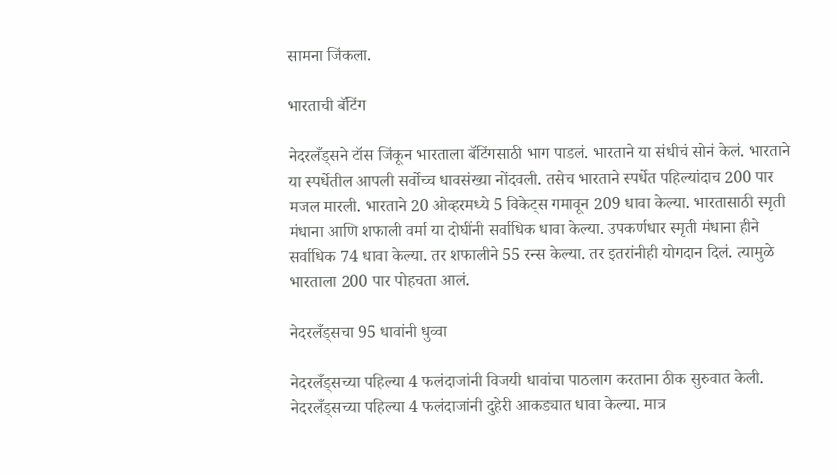सामना जिंकला.

भारताची बॅटिंग

नेदरलँड्सने टॉस जिंकून भारताला बॅटिंगसाठी भाग पाडलं. भारताने या संधीचं सोनं केलं. भारताने या स्पर्धेतील आपली सर्वोच्च धावसंख्या नोंदवली. तसेच भारताने स्पर्धेत पहिल्यांदाच 200 पार मजल मारली. भारताने 20 ओव्हरमध्ये 5 विकेट्स गमावून 209 धावा केल्या. भारतासाठी स्मृती मंधाना आणि शफाली वर्मा या दोघींनी सर्वाधिक धावा केल्या. उपकर्णधार स्मृती मंधाना हीने सर्वाधिक 74 धावा केल्या. तर शफालीने 55 रन्स केल्या. तर इतरांनीही योगदान दिलं. त्यामुळे भारताला 200 पार पोहचता आलं.

नेदरलँड्सचा 95 धावांनी धुव्वा

नेदरलँड्सच्या पहिल्या 4 फलंदाजांनी विजयी धावांचा पाठलाग करताना ठीक सुरुवात केली. नेदरलँड्सच्या पहिल्या 4 फलंदाजांनी दुहेरी आकड्यात धावा केल्या. मात्र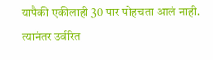यापैकी एकीलाही 30 पार पोहचता आलं नाही.  त्यानंतर उर्वरित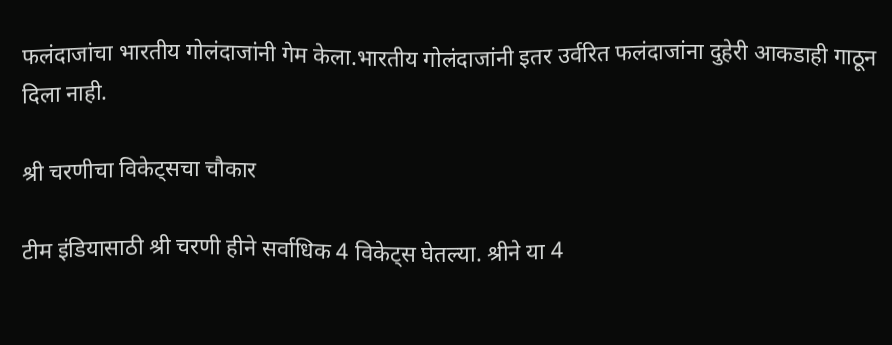फलंदाजांचा भारतीय गोलंदाजांनी गेम केला.भारतीय गोलंदाजांनी इतर उर्वरित फलंदाजांना दुहेरी आकडाही गाठून दिला नाही.

श्री चरणीचा विकेट्सचा चौकार

टीम इंडियासाठी श्री चरणी हीने सर्वाधिक 4 विकेट्स घेतल्या. श्रीने या 4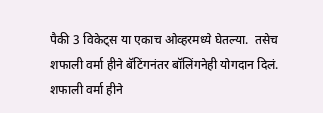पैकी 3 विकेट्स या एकाच ओव्हरमध्ये घेतल्या.  तसेच शफाली वर्मा हीने बॅटिंगनंतर बॉलिंगनेही योगदान दिलं. शफाली वर्मा हीने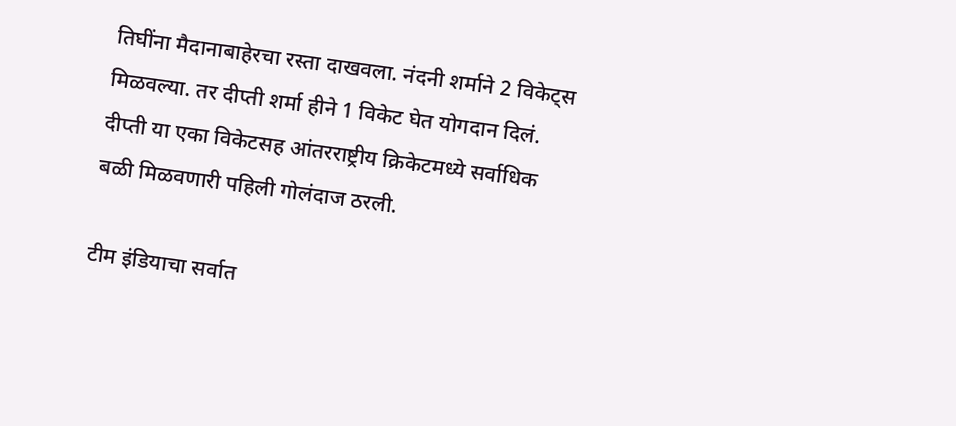तिघींना मैदानाबाहेरचा रस्ता दाखवला. नंदनी शर्माने 2 विकेट्स मिळवल्या. तर दीप्ती शर्मा हीने 1 विकेट घेत योगदान दिलं. दीप्ती या एका विकेटसह आंतरराष्ट्रीय क्रिकेटमध्ये सर्वाधिक बळी मिळवणारी पहिली गोलंदाज ठरली.

टीम इंडियाचा सर्वात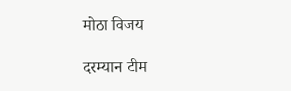मोठा विजय

दरम्यान टीम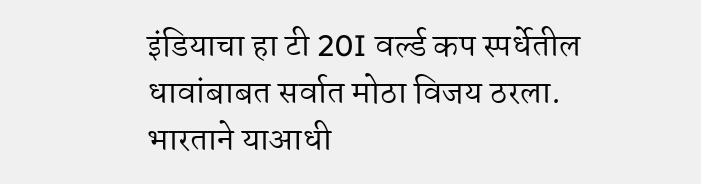इंडियाचा हा टी 20I वर्ल्ड कप स्पर्धेतील धावांबाबत सर्वात मोठा विजय ठरला. भारताने याआधी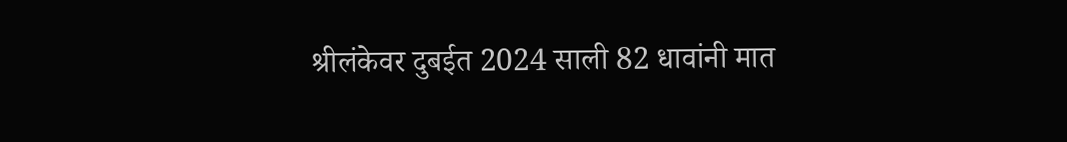श्रीलंकेवर दुबईत 2024 साली 82 धावांनी मात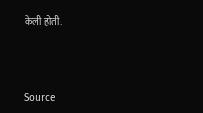केली होती.



Source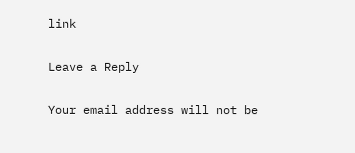link

Leave a Reply

Your email address will not be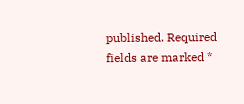published. Required fields are marked *